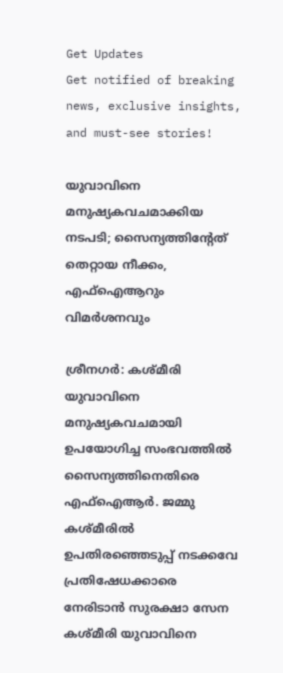Get Updates
Get notified of breaking news, exclusive insights, and must-see stories!

യുവാവിനെ മനുഷ്യകവചമാക്കിയ നടപടി; സൈന്യത്തിന്റേത് തെറ്റായ നീക്കം, എഫ്‌ഐആറും വിമര്‍ശനവും

ശ്രീനഗര്‍: കശ്മീരി യുവാവിനെ മനുഷ്യകവചമായി ഉപയോഗിച്ച സംഭവത്തില്‍ സൈന്യത്തിനെതിരെ എഫ്‌ഐആര്‍. ജമ്മു കശ്മീരില്‍ ഉപതിരഞ്ഞെടുപ്പ് നടക്കവേ പ്രതിഷേധക്കാരെ നേരിടാന്‍ സുരക്ഷാ സേന കശ്മീരി യുവാവിനെ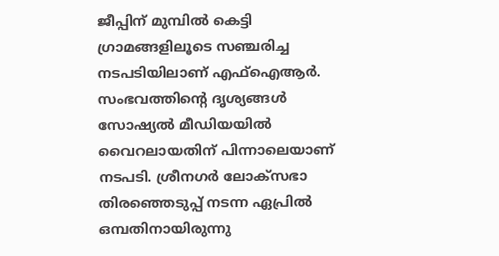ജീപ്പിന് മുമ്പില്‍ കെട്ടി ഗ്രാമങ്ങളിലൂടെ സഞ്ചരിച്ച നടപടിയിലാണ് എഫ്‌ഐആര്‍. സംഭവത്തിന്റെ ദൃശ്യങ്ങള്‍ സോഷ്യല്‍ മീഡിയയില്‍ വൈറലായതിന് പിന്നാലെയാണ് നടപടി. ശ്രീനഗര്‍ ലോക്‌സഭാ തിരഞ്ഞെടുപ്പ് നടന്ന ഏപ്രില്‍ ഒമ്പതിനായിരുന്നു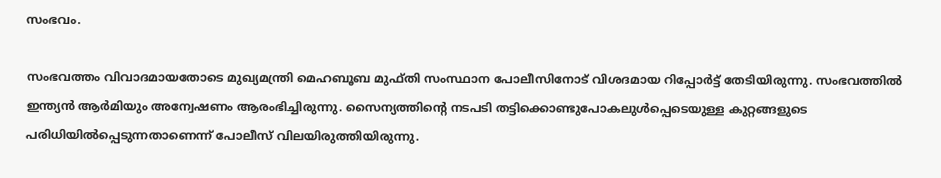സംഭവം.

സംഭവത്തം വിവാദമായതോടെ മുഖ്യമന്ത്രി മെഹബൂബ മുഫ്തി സംസ്ഥാന പോലീസിനോട് വിശദമായ റിപ്പോര്‍ട്ട് തേടിയിരുന്നു. സംഭവത്തില്‍ ഇന്ത്യന്‍ ആര്‍മിയും അന്വേഷണം ആരംഭിച്ചിരുന്നു. സൈന്യത്തിന്റെ നടപടി തട്ടിക്കൊണ്ടുപോകലുള്‍പ്പെടെയുള്ള കുറ്റങ്ങളുടെ പരിധിയില്‍പ്പെടുന്നതാണെന്ന് പോലീസ് വിലയിരുത്തിയിരുന്നു.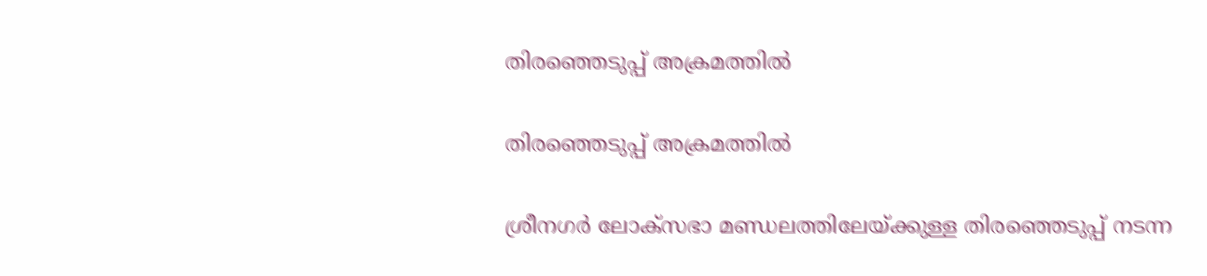തിരഞ്ഞെടുപ്പ് അക്രമത്തില്‍

തിരഞ്ഞെടുപ്പ് അക്രമത്തില്‍

ശ്രീനഗര്‍ ലോക്‌സഭാ മണ്ഡലത്തിലേയ്ക്കുള്ള തിരഞ്ഞെടുപ്പ് നടന്ന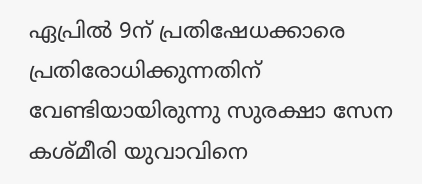ഏപ്രില്‍ 9ന് പ്രതിഷേധക്കാരെ പ്രതിരോധിക്കുന്നതിന് വേണ്ടിയായിരുന്നു സുരക്ഷാ സേന കശ്മീരി യുവാവിനെ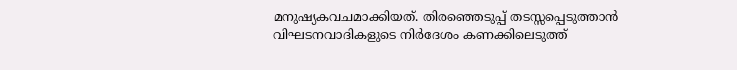മനുഷ്യകവചമാക്കിയത്. തിരഞ്ഞെടുപ്പ് തടസ്സപ്പെടുത്താന്‍ വിഘടനവാദികളുടെ നിര്‍ദേശം കണക്കിലെടുത്ത്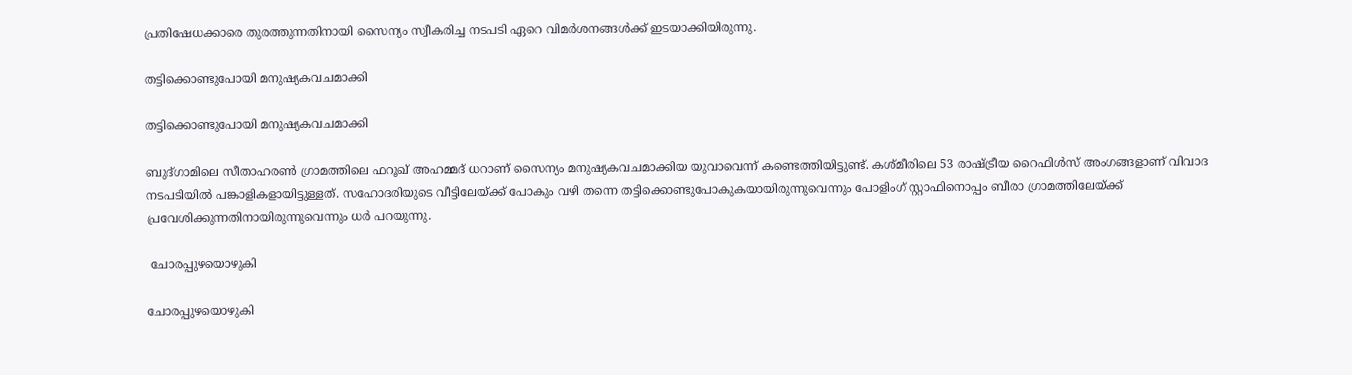പ്രതിഷേധക്കാരെ തുരത്തുന്നതിനായി സൈന്യം സ്വീകരിച്ച നടപടി ഏറെ വിമര്‍ശനങ്ങള്‍ക്ക് ഇടയാക്കിയിരുന്നു.

തട്ടിക്കൊണ്ടുപോയി മനുഷ്യകവചമാക്കി

തട്ടിക്കൊണ്ടുപോയി മനുഷ്യകവചമാക്കി

ബുദ്ഗാമിലെ സീതാഹരണ്‍ ഗ്രാമത്തിലെ ഫറൂഖ് അഹമ്മദ് ധറാണ് സൈന്യം മനുഷ്യകവചമാക്കിയ യുവാവെന്ന് കണ്ടെത്തിയിട്ടുണ്ട്. കശ്മീരിലെ 53 രാഷ്ട്രീയ റൈഫിള്‍സ് അംഗങ്ങളാണ് വിവാദ നടപടിയില്‍ പങ്കാളികളായിട്ടുള്ളത്. സഹോദരിയുടെ വീട്ടിലേയ്ക്ക് പോകും വഴി തന്നെ തട്ടിക്കൊണ്ടുപോകുകയായിരുന്നുവെന്നും പോളിംഗ് സ്റ്റാഫിനൊപ്പം ബീരാ ഗ്രാമത്തിലേയ്ക്ക് പ്രവേശിക്കുന്നതിനായിരുന്നുവെന്നും ധര്‍ പറയുന്നു.

 ചോരപ്പുഴയൊഴുകി

ചോരപ്പുഴയൊഴുകി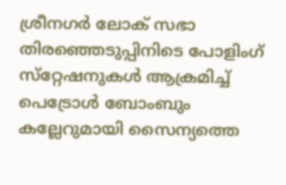ശ്രീനഗര്‍ ലോക് സഭാ തിരഞ്ഞെടുപ്പിനിടെ പോളിംഗ് സ്‌റ്റേഷനുകള്‍ ആക്രമിച്ച് പെട്രോള്‍ ബോംബും കല്ലേറുമായി സൈന്യത്തെ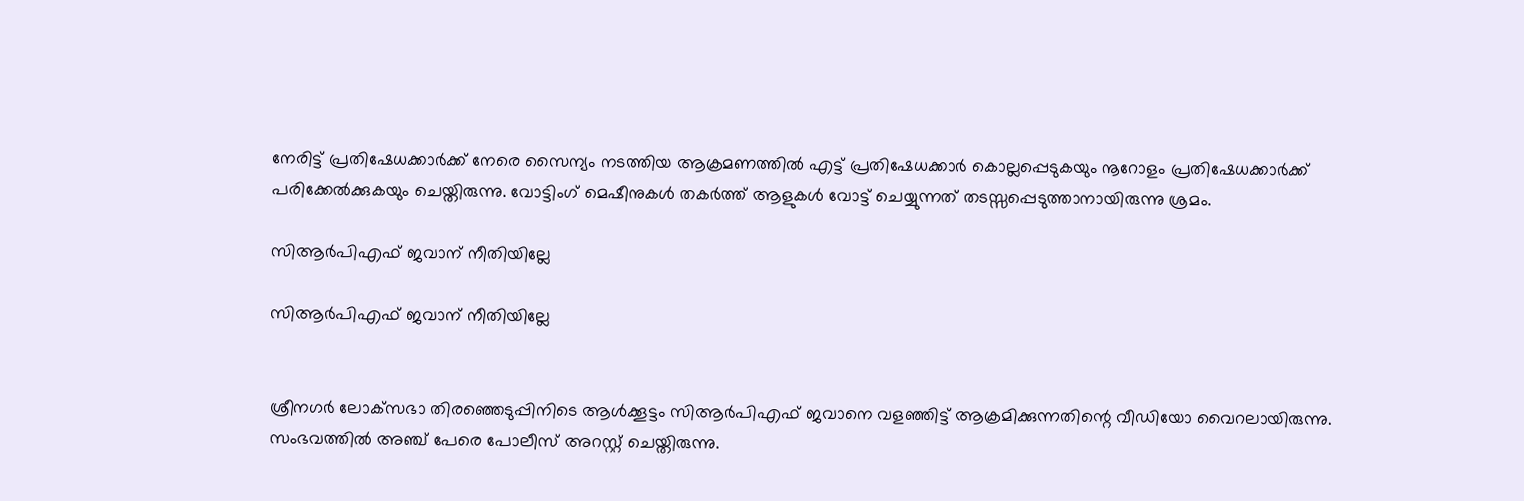നേരിട്ട് പ്രതിഷേധക്കാര്‍ക്ക് നേരെ സൈന്യം നടത്തിയ ആക്രമണത്തില്‍ എട്ട് പ്രതിഷേധക്കാര്‍ കൊല്ലപ്പെടുകയും നൂറോളം പ്രതിഷേധക്കാര്‍ക്ക് പരിക്കേല്‍ക്കുകയും ചെയ്തിരുന്നു. വോട്ടിംഗ് മെഷീനുകള്‍ തകര്‍ത്ത് ആളുകള്‍ വോട്ട് ചെയ്യുന്നത് തടസ്സപ്പെടുത്താനായിരുന്നു ശ്രമം.

സിആര്‍പിഎഫ് ജവാന് നീതിയില്ലേ

സിആര്‍പിഎഫ് ജവാന് നീതിയില്ലേ


ശ്രീനഗര്‍ ലോക്‌സഭാ തിരഞ്ഞെടുപ്പിനിടെ ആള്‍ക്കൂട്ടം സിആര്‍പിഎഫ് ജവാനെ വളഞ്ഞിട്ട് ആക്രമിക്കുന്നതിന്റെ വീഡിയോ വൈറലായിരുന്നു. സംഭവത്തില്‍ അഞ്ച് പേരെ പോലീസ് അറസ്റ്റ് ചെയ്തിരുന്നു.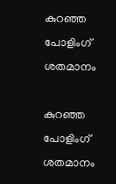കുറഞ്ഞ പോളിംഗ് ശതമാനം

കുറഞ്ഞ പോളിംഗ് ശതമാനം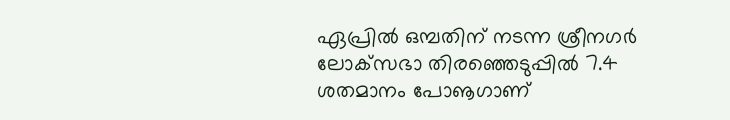ഏപ്രില്‍ ഒമ്പതിന് നടന്ന ശ്രീനഗര്‍ ലോക്‌സഭാ തിരഞ്ഞെടുപ്പില്‍ 7.4 ശതമാനം പോൡഗാണ്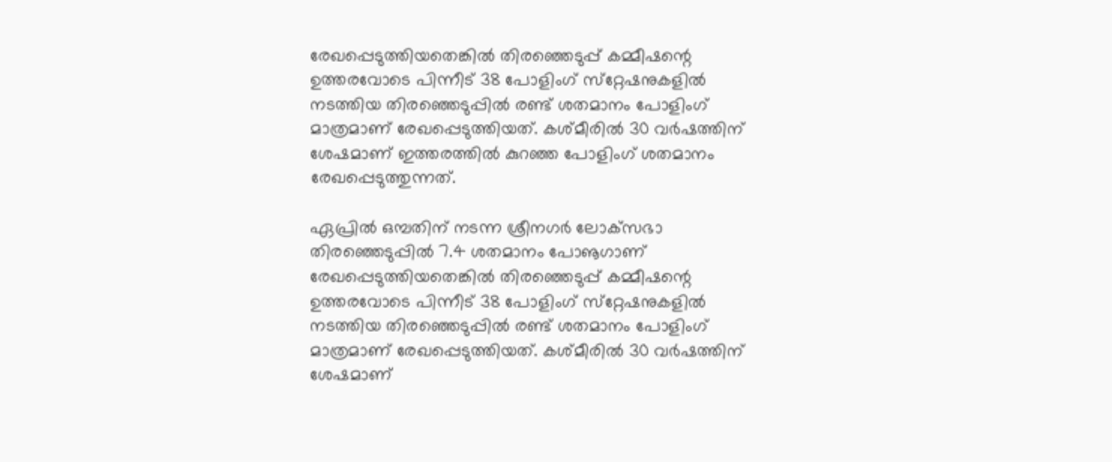രേഖപ്പെടുത്തിയതെങ്കില്‍ തിരഞ്ഞെടുപ്പ് കമ്മീഷന്റെ ഉത്തരവോടെ പിന്നീട് 38 പോളിംഗ് സ്‌റ്റേഷനുകളില്‍ നടത്തിയ തിരഞ്ഞെടുപ്പില്‍ രണ്ട് ശതമാനം പോളിംഗ് മാത്രമാണ് രേഖപ്പെടുത്തിയത്. കശ്മീരില്‍ 30 വര്‍ഷത്തിന് ശേഷമാണ് ഇത്തരത്തില്‍ കുറഞ്ഞ പോളിംഗ് ശതമാനം രേഖപ്പെടുത്തുന്നത്.

ഏപ്രില്‍ ഒമ്പതിന് നടന്ന ശ്രീനഗര്‍ ലോക്‌സഭാ തിരഞ്ഞെടുപ്പില്‍ 7.4 ശതമാനം പോൡഗാണ് രേഖപ്പെടുത്തിയതെങ്കില്‍ തിരഞ്ഞെടുപ്പ് കമ്മീഷന്റെ ഉത്തരവോടെ പിന്നീട് 38 പോളിംഗ് സ്‌റ്റേഷനുകളില്‍ നടത്തിയ തിരഞ്ഞെടുപ്പില്‍ രണ്ട് ശതമാനം പോളിംഗ് മാത്രമാണ് രേഖപ്പെടുത്തിയത്. കശ്മീരില്‍ 30 വര്‍ഷത്തിന് ശേഷമാണ്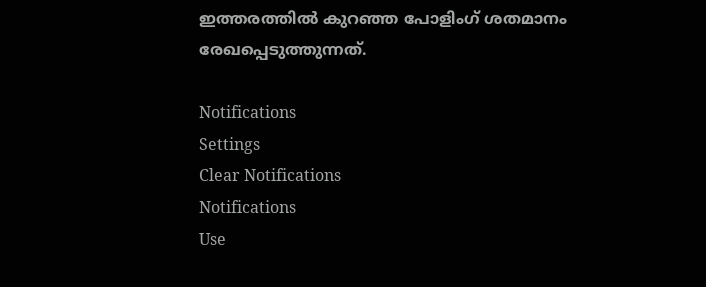ഇത്തരത്തില്‍ കുറഞ്ഞ പോളിംഗ് ശതമാനം രേഖപ്പെടുത്തുന്നത്.

Notifications
Settings
Clear Notifications
Notifications
Use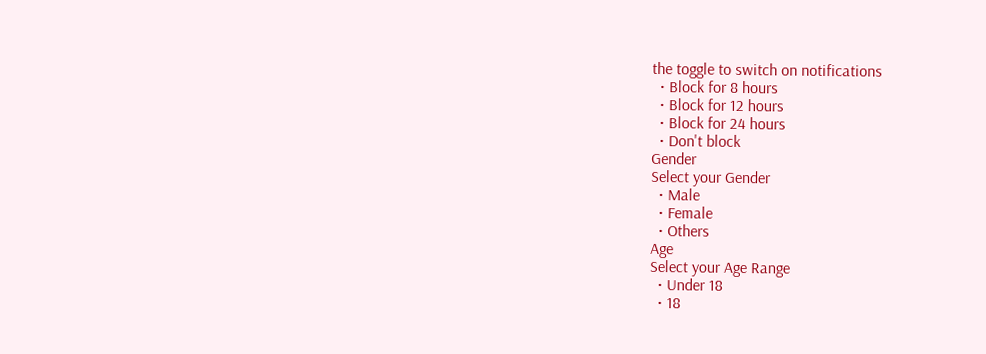the toggle to switch on notifications
  • Block for 8 hours
  • Block for 12 hours
  • Block for 24 hours
  • Don't block
Gender
Select your Gender
  • Male
  • Female
  • Others
Age
Select your Age Range
  • Under 18
  • 18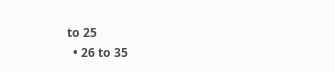to 25
  • 26 to 35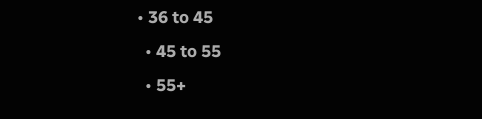• 36 to 45
  • 45 to 55
  • 55+